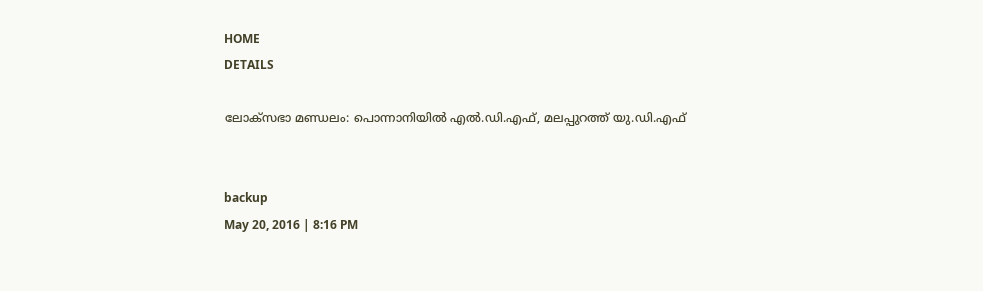HOME
DETAILS

ലോക്‌സഭാ മണ്ഡലം: പൊന്നാനിയില്‍ എല്‍.ഡി.എഫ്, മലപ്പുറത്ത് യു.ഡി.എഫ്


backup
May 20, 2016 | 8:16 PM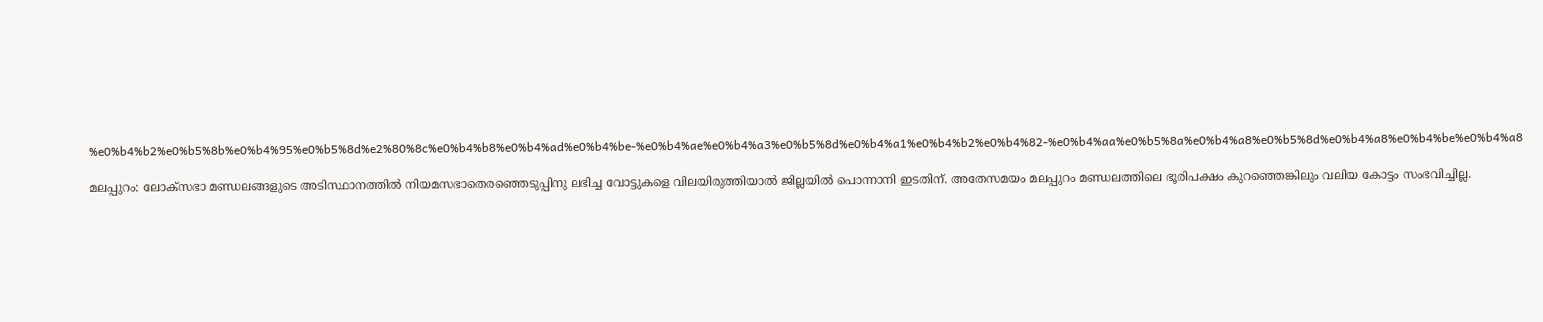%e0%b4%b2%e0%b5%8b%e0%b4%95%e0%b5%8d%e2%80%8c%e0%b4%b8%e0%b4%ad%e0%b4%be-%e0%b4%ae%e0%b4%a3%e0%b5%8d%e0%b4%a1%e0%b4%b2%e0%b4%82-%e0%b4%aa%e0%b5%8a%e0%b4%a8%e0%b5%8d%e0%b4%a8%e0%b4%be%e0%b4%a8

മലപ്പുറം: ലോക്‌സഭാ മണ്ഡലങ്ങളുടെ അടിസ്ഥാനത്തില്‍ നിയമസഭാതെരഞ്ഞെടുപ്പിനു ലഭിച്ച വോട്ടുകളെ വിലയിരുത്തിയാല്‍ ജില്ലയില്‍ പൊന്നാനി ഇടതിന്. അതേസമയം മലപ്പുറം മണ്ഡലത്തിലെ ഭൂരിപക്ഷം കുറഞ്ഞെങ്കിലും വലിയ കോട്ടം സംഭവിച്ചില്ല.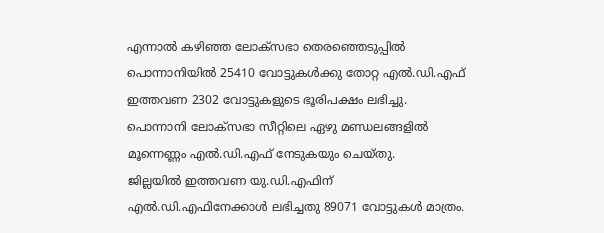എന്നാല്‍ കഴിഞ്ഞ ലോക്‌സഭാ തെരഞ്ഞെടുപ്പില്‍ പൊന്നാനിയില്‍ 25410 വോട്ടുകള്‍ക്കു തോറ്റ എല്‍.ഡി.എഫ് ഇത്തവണ 2302 വോട്ടുകളുടെ ഭൂരിപക്ഷം ലഭിച്ചു. പൊന്നാനി ലോക്‌സഭാ സീറ്റിലെ ഏഴു മണ്ഡലങ്ങളില്‍ മൂന്നെണ്ണം എല്‍.ഡി.എഫ് നേടുകയും ചെയ്തു.
ജില്ലയില്‍ ഇത്തവണ യു.ഡി.എഫിന് എല്‍.ഡി.എഫിനേക്കാള്‍ ലഭിച്ചതു 89071 വോട്ടുകള്‍ മാത്രം.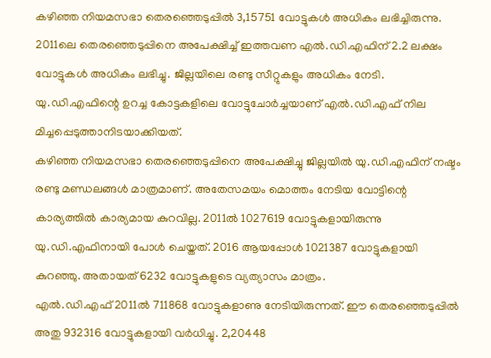കഴിഞ്ഞ നിയമസഭാ തെരഞ്ഞെടുപ്പില്‍ 3,15751 വോട്ടുകള്‍ അധികം ലഭിച്ചിരുന്നു. 2011ലെ തെരഞ്ഞെടുപ്പിനെ അപേക്ഷിച്ച് ഇത്തവണ എല്‍.ഡി.എഫിന് 2.2 ലക്ഷം വോട്ടുകള്‍ അധികം ലഭിച്ചു. ജില്ലയിലെ രണ്ടു സീറ്റുകളും അധികം നേടി. യു.ഡി.എഫിന്റെ ഉറച്ച കോട്ടകളിലെ വോട്ടുചോര്‍ച്ചയാണ് എല്‍.ഡി.എഫ് നില മിച്ചപ്പെടുത്താനിടയാക്കിയത്.
കഴിഞ്ഞ നിയമസഭാ തെരഞ്ഞെടുപ്പിനെ അപേക്ഷിച്ചു ജില്ലയില്‍ യു.ഡി.എഫിന് നഷ്ടം രണ്ടു മണ്ഡലങ്ങള്‍ മാത്രമാണ്. അതേസമയം മൊത്തം നേടിയ വോട്ടിന്റെ കാര്യത്തില്‍ കാര്യമായ കുറവില്ല. 2011ല്‍ 1027619 വോട്ടുകളായിരുന്നു യു.ഡി.എഫിനായി പോള്‍ ചെയ്തത്. 2016 ആയപ്പോള്‍ 1021387 വോട്ടുകളായി കുറഞ്ഞു. അതായത് 6232 വോട്ടുകളുടെ വ്യത്യാസം മാത്രം.
എല്‍.ഡി.എഫ് 2011ല്‍ 711868 വോട്ടുകളാണു നേടിയിരുന്നത്. ഈ തെരഞ്ഞെടുപ്പില്‍ അതു 932316 വോട്ടുകളായി വര്‍ധിച്ചു. 2,20448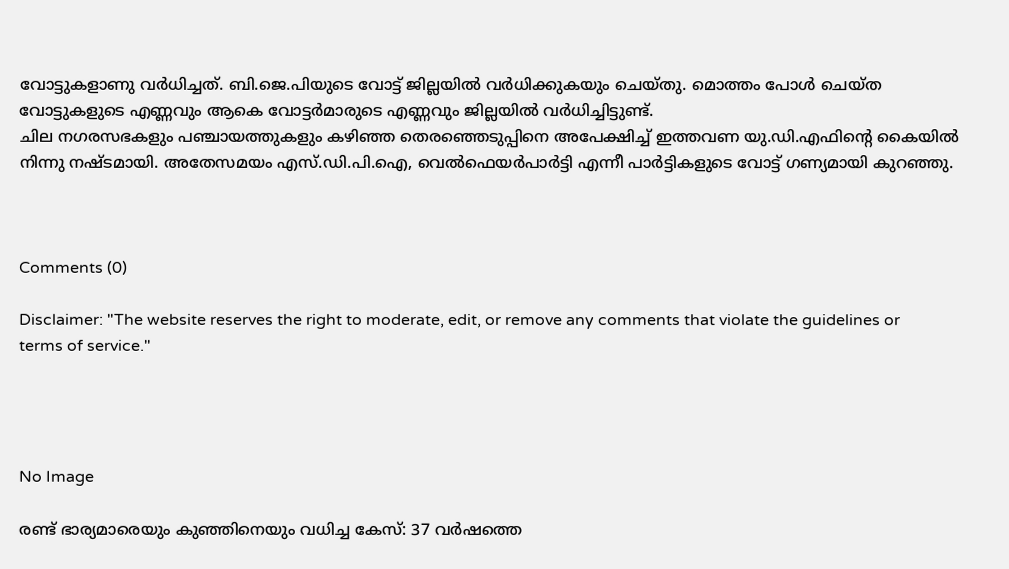വോട്ടുകളാണു വര്‍ധിച്ചത്. ബി.ജെ.പിയുടെ വോട്ട് ജില്ലയില്‍ വര്‍ധിക്കുകയും ചെയ്തു. മൊത്തം പോള്‍ ചെയ്ത വോട്ടുകളുടെ എണ്ണവും ആകെ വോട്ടര്‍മാരുടെ എണ്ണവും ജില്ലയില്‍ വര്‍ധിച്ചിട്ടുണ്ട്.
ചില നഗരസഭകളും പഞ്ചായത്തുകളും കഴിഞ്ഞ തെരഞ്ഞെടുപ്പിനെ അപേക്ഷിച്ച് ഇത്തവണ യു.ഡി.എഫിന്റെ കൈയില്‍ നിന്നു നഷ്ടമായി. അതേസമയം എസ്.ഡി.പി.ഐ, വെല്‍ഫെയര്‍പാര്‍ട്ടി എന്നീ പാര്‍ട്ടികളുടെ വോട്ട് ഗണ്യമായി കുറഞ്ഞു.



Comments (0)

Disclaimer: "The website reserves the right to moderate, edit, or remove any comments that violate the guidelines or terms of service."




No Image

രണ്ട് ഭാര്യമാരെയും കുഞ്ഞിനെയും വധിച്ച കേസ്: 37 വര്‍ഷത്തെ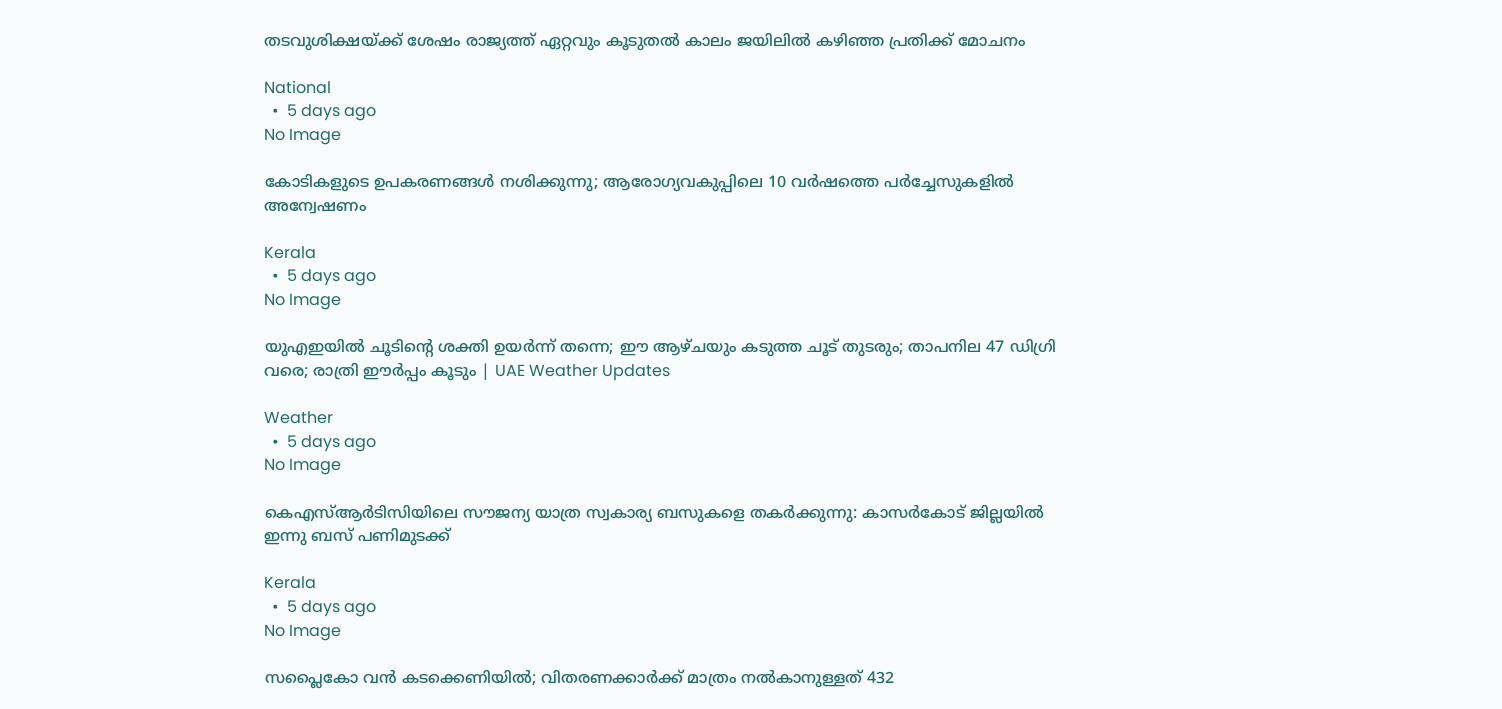തടവുശിക്ഷയ്ക്ക് ശേഷം രാജ്യത്ത് ഏറ്റവും കൂടുതല്‍ കാലം ജയിലില്‍ കഴിഞ്ഞ പ്രതിക്ക് മോചനം

National
  •  5 days ago
No Image

കോടികളുടെ ഉപകരണങ്ങൾ നശിക്കുന്നു; ആരോഗ്യവകുപ്പിലെ 10 വർഷത്തെ പർച്ചേസുകളിൽ അന്വേഷണം

Kerala
  •  5 days ago
No Image

യുഎഇയില്‍ ചൂടിന്റെ ശക്തി ഉയര്‍ന്ന് തന്നെ; ഈ ആഴ്ചയും കടുത്ത ചൂട് തുടരും; താപനില 47 ഡിഗ്രി വരെ; രാത്രി ഈര്‍പ്പം കൂടും | UAE Weather Updates

Weather
  •  5 days ago
No Image

കെഎസ്ആര്‍ടിസിയിലെ സൗജന്യ യാത്ര സ്വകാര്യ ബസുകളെ തകര്‍ക്കുന്നു: കാസര്‍കോട് ജില്ലയില്‍ ഇന്നു ബസ് പണിമുടക്ക്

Kerala
  •  5 days ago
No Image

സപ്ലൈകോ വൻ കടക്കെണിയിൽ; വിതരണക്കാർക്ക് മാത്രം നൽകാനുള്ളത് 432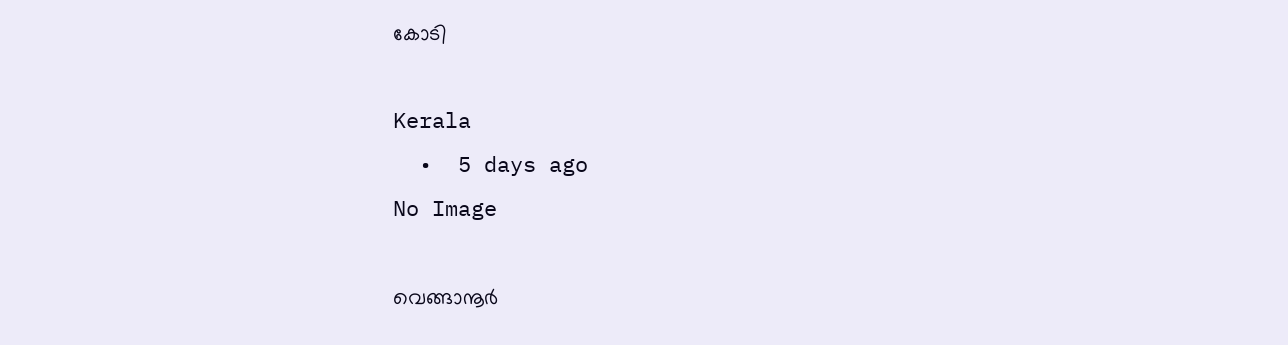കോടി

Kerala
  •  5 days ago
No Image

വെങ്ങാനൂര്‍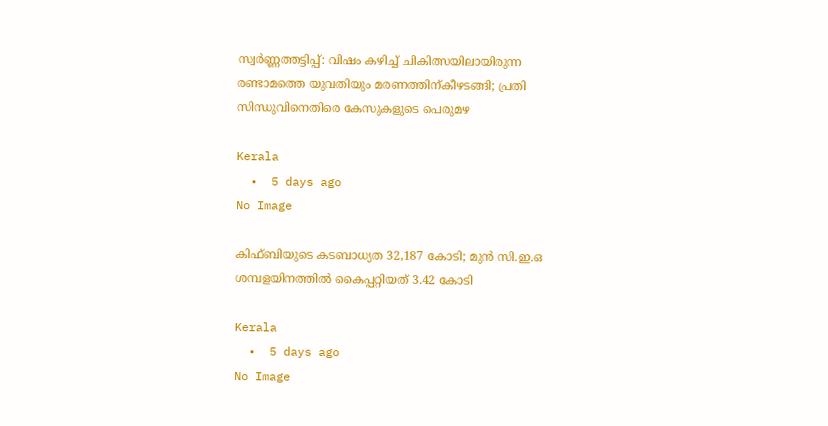സ്വര്‍ണ്ണത്തട്ടിപ്പ്: വിഷം കഴിച്ച് ചികിത്സയിലായിരുന്ന രണ്ടാമത്തെ യുവതിയും മരണത്തിന്കീഴടങ്ങി; പ്രതി സിന്ധുവിനെതിരെ കേസുകളുടെ പെരുമഴ

Kerala
  •  5 days ago
No Image

കിഫ്ബിയുടെ കടബാധ്യത 32,187 കോടി; മുൻ സി.ഇ.ഒ ശമ്പളയിനത്തിൽ കൈപ്പറ്റിയത് 3.42 കോടി

Kerala
  •  5 days ago
No Image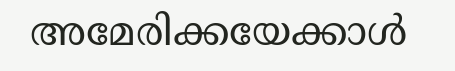അമേരിക്കയേക്കാൾ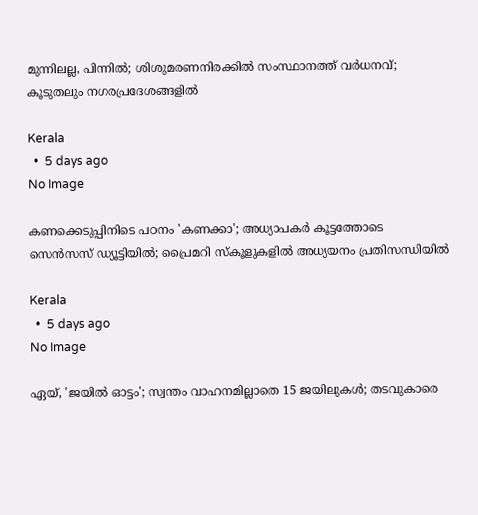മുന്നിലല്ല, പിന്നിൽ; ശിശുമരണനിരക്കിൽ സംസ്ഥാനത്ത് വർധനവ്; കൂടുതലും നഗരപ്രദേശങ്ങളിൽ

Kerala
  •  5 days ago
No Image

കണക്കെടുപ്പിനിടെ പഠനം 'കണക്കാ'; അധ്യാപകർ കൂട്ടത്തോടെ സെൻസസ് ഡ്യൂട്ടിയിൽ; പ്രൈമറി സ്‌കൂളുകളിൽ അധ്യയനം പ്രതിസന്ധിയിൽ

Kerala
  •  5 days ago
No Image

ഏയ്, 'ജയിൽ ഓട്ടം'; സ്വന്തം വാഹനമില്ലാതെ 15 ജയിലുകൾ; തടവുകാരെ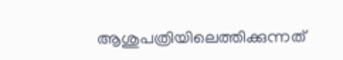ആശുപത്രിയിലെത്തിക്കുന്നത്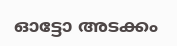ഓട്ടോ അടക്കം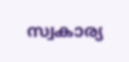സ്വകാര്യ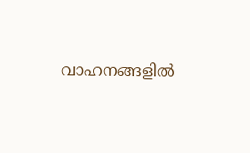വാഹനങ്ങളിൽ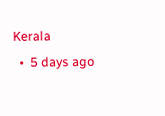Kerala
  •  5 days ago